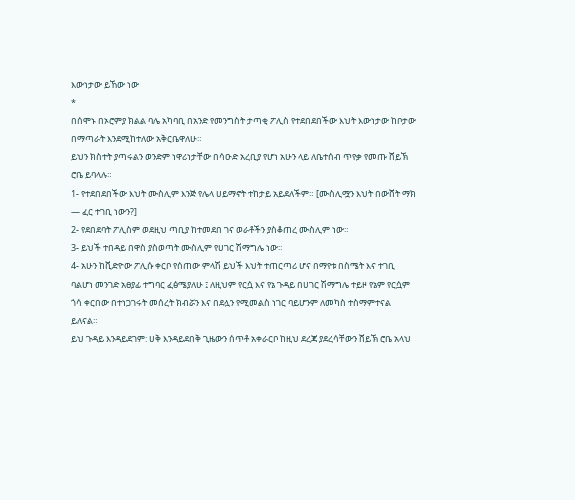እውነታው ይኸው ነው
*
በሰሞኑ በኦሮምያ ክልል ባሌ አካባቢ በአንድ የመንግስት ታጣቂ ፖሊስ የተደበደበችው እህት እውነታው ከቦታው በማጣራት እንደሚከተለው አቅርቤዋለሁ።
ይህን ክስተት ያጣሩልን ወንድም ነዋሪነታቸው በሳዑድ አረቢያ የሆነ አሁን ላይ ለቤተሰብ ጥየቃ የመጡ ሸይኽ ሮቤ ይባላሉ።
1- የተደበደበችው እህት ሙስሊም እንጅ የሌላ ሀይማኖት ተከታይ አይደለችም። [ሙስሊሟን እህት በውሸት ማክ — ፈር ተገቢ ነውን?]
2- የደበደባት ፖሊስም ወደዚህ ጣቢያ ከተመደበ ገና ወራቶችን ያስቆጠረ ሙስሊም ነው።
3- ይህች ተበዳይ በዋስ ያስወጣት ሙስሊም የሀገር ሽማግሌ ነው።
4- አሁን ከቪድዮው ፖሊሱ ቀርቦ የሰጠው ምላሽ ይህች እህት ተጠርጣሪ ሆና በማየቱ በስሜት እና ተገቢ ባልሆነ መንገድ አፀያፊ ተግባር ፈፅሜያለሁ ፤ ለዚህም የርሷ እና የኔ ጉዳይ በሀገር ሽማግሌ ተይዞ የኔም የርሷም ጎሳ ቀርበው በተነጋገሩት መሰረት ክብሯን እና በደሏን የሚመልስ ነገር ባይሆንም ለመካስ ተስማምተናል ይለናል።
ይህ ጉዳይ እንዳይደገም: ሀቅ እንዳይደበቅ ጊዜውን ሰጥቶ አቀራርቦ ከዚህ ደረጃ ያደረሳቸውን ሸይኽ ሮቤ አላህ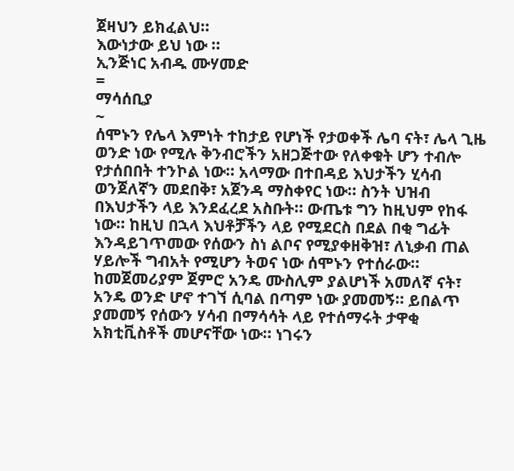ጀዛህን ይክፈልህ።
እውነታው ይህ ነው ።
ኢንጅነር አብዱ ሙሃመድ
=
ማሳሰቢያ
~
ሰሞኑን የሌላ እምነት ተከታይ የሆነች የታወቀች ሌባ ናት፣ ሌላ ጊዜ ወንድ ነው የሚሉ ቅንብሮችን አዘጋጅተው የለቀቁት ሆን ተብሎ የታሰበበት ተንኮል ነው። አላማው በተበዳይ እህታችን ሂሳብ ወንጀለኛን መደበቅ፣ አጀንዳ ማስቀየር ነው። ስንት ህዝብ በእህታችን ላይ እንደፈረደ አስቡት። ውጤቱ ግን ከዚህም የከፋ ነው። ከዚህ በኋላ እህቶቻችን ላይ የሚደርስ በደል በቂ ግፊት እንዳይገጥመው የሰውን ስነ ልቦና የሚያቀዘቅዝ፣ ለኒቃብ ጠል ሃይሎች ግብአት የሚሆን ትወና ነው ሰሞኑን የተሰራው። ከመጀመሪያም ጀምሮ አንዴ ሙስሊም ያልሆነች አመለኛ ናት፣ አንዴ ወንድ ሆኖ ተገኘ ሲባል በጣም ነው ያመመኝ። ይበልጥ ያመመኝ የሰውን ሃሳብ በማሳሳት ላይ የተሰማሩት ታዋቂ አክቲቪስቶች መሆናቸው ነው። ነገሩን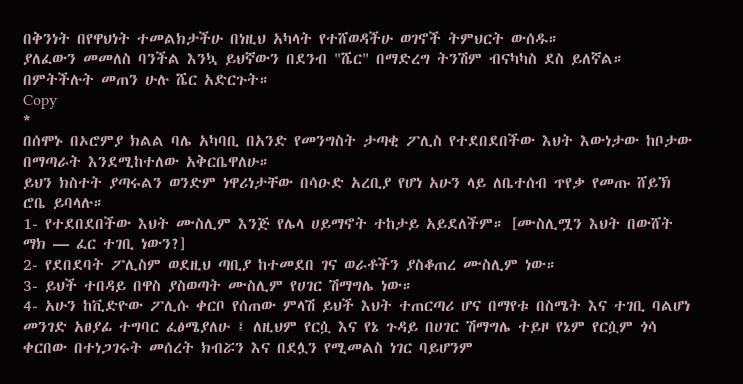በቅንነት በየዋህነት ተመልክታችሁ በነዚህ አካላት የተሸወዳችሁ ወገኖች ትምህርት ውሰዱ።
ያለፈውን መመለስ ባንችል እንኳ ይህኛውን በደንብ "ሼር" በማድረግ ትንሽም ብናካካስ ደስ ይለኛል። በምትችሉት መጠን ሁሉ ሼር አድርጉት።
Copy
*
በሰሞኑ በኦሮምያ ክልል ባሌ አካባቢ በአንድ የመንግስት ታጣቂ ፖሊስ የተደበደበችው እህት እውነታው ከቦታው በማጣራት እንደሚከተለው አቅርቤዋለሁ።
ይህን ክስተት ያጣሩልን ወንድም ነዋሪነታቸው በሳዑድ አረቢያ የሆነ አሁን ላይ ለቤተሰብ ጥየቃ የመጡ ሸይኽ ሮቤ ይባላሉ።
1- የተደበደበችው እህት ሙስሊም እንጅ የሌላ ሀይማኖት ተከታይ አይደለችም። [ሙስሊሟን እህት በውሸት ማክ — ፈር ተገቢ ነውን?]
2- የደበደባት ፖሊስም ወደዚህ ጣቢያ ከተመደበ ገና ወራቶችን ያስቆጠረ ሙስሊም ነው።
3- ይህች ተበዳይ በዋስ ያስወጣት ሙስሊም የሀገር ሽማግሌ ነው።
4- አሁን ከቪድዮው ፖሊሱ ቀርቦ የሰጠው ምላሽ ይህች እህት ተጠርጣሪ ሆና በማየቱ በስሜት እና ተገቢ ባልሆነ መንገድ አፀያፊ ተግባር ፈፅሜያለሁ ፤ ለዚህም የርሷ እና የኔ ጉዳይ በሀገር ሽማግሌ ተይዞ የኔም የርሷም ጎሳ ቀርበው በተነጋገሩት መሰረት ክብሯን እና በደሏን የሚመልስ ነገር ባይሆንም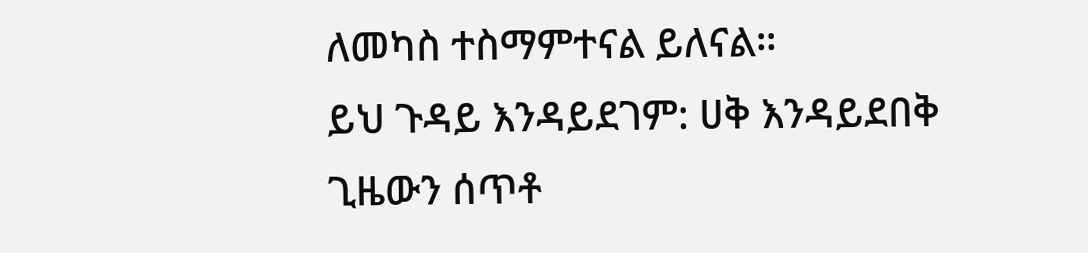ለመካስ ተስማምተናል ይለናል።
ይህ ጉዳይ እንዳይደገም: ሀቅ እንዳይደበቅ ጊዜውን ሰጥቶ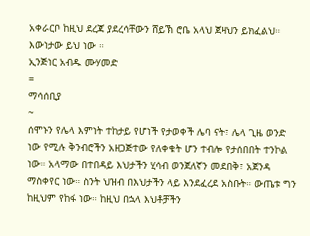አቀራርቦ ከዚህ ደረጃ ያደረሳቸውን ሸይኽ ሮቤ አላህ ጀዛህን ይክፈልህ።
እውነታው ይህ ነው ።
ኢንጅነር አብዱ ሙሃመድ
=
ማሳሰቢያ
~
ሰሞኑን የሌላ እምነት ተከታይ የሆነች የታወቀች ሌባ ናት፣ ሌላ ጊዜ ወንድ ነው የሚሉ ቅንብሮችን አዘጋጅተው የለቀቁት ሆን ተብሎ የታሰበበት ተንኮል ነው። አላማው በተበዳይ እህታችን ሂሳብ ወንጀለኛን መደበቅ፣ አጀንዳ ማስቀየር ነው። ስንት ህዝብ በእህታችን ላይ እንደፈረደ አስቡት። ውጤቱ ግን ከዚህም የከፋ ነው። ከዚህ በኋላ እህቶቻችን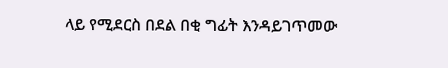ላይ የሚደርስ በደል በቂ ግፊት እንዳይገጥመው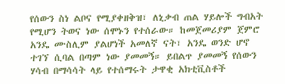የሰውን ስነ ልቦና የሚያቀዘቅዝ፣ ለኒቃብ ጠል ሃይሎች ግብአት የሚሆን ትወና ነው ሰሞኑን የተሰራው። ከመጀመሪያም ጀምሮ አንዴ ሙስሊም ያልሆነች አመለኛ ናት፣ አንዴ ወንድ ሆኖ ተገኘ ሲባል በጣም ነው ያመመኝ። ይበልጥ ያመመኝ የሰውን ሃሳብ በማሳሳት ላይ የተሰማሩት ታዋቂ አክቲቪስቶች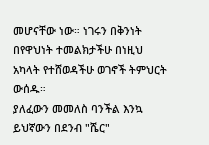መሆናቸው ነው። ነገሩን በቅንነት በየዋህነት ተመልክታችሁ በነዚህ አካላት የተሸወዳችሁ ወገኖች ትምህርት ውሰዱ።
ያለፈውን መመለስ ባንችል እንኳ ይህኛውን በደንብ "ሼር"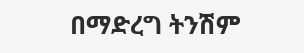በማድረግ ትንሽም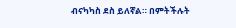ብናካካስ ደስ ይለኛል። በምትችሉት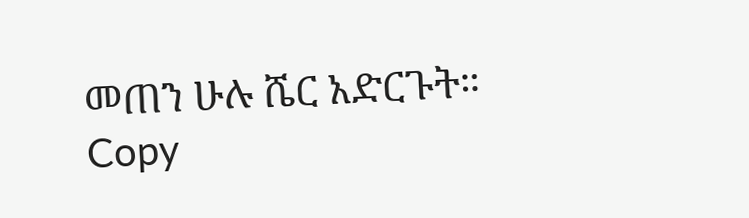መጠን ሁሉ ሼር አድርጉት።
Copy